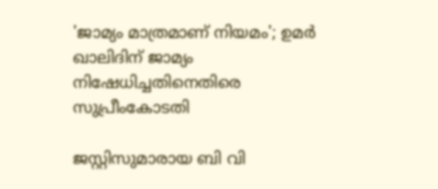'ജാമ്യം മാത്രമാണ് നിയമം'; ഉമർ ഖാലിദിന് ജാമ്യം നിഷേധിച്ചതിനെതിരെ സുപ്രീംകോടതി

ജസ്റ്റിസുമാരായ ബി വി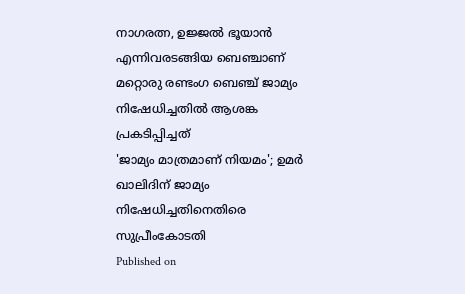നാഗരത്ന, ഉജ്ജൽ ഭൂയാൻ എന്നിവരടങ്ങിയ ബെഞ്ചാണ് മറ്റൊരു രണ്ടംഗ ബെഞ്ച് ജാമ്യം നിഷേധിച്ചതിൽ ആശങ്ക പ്രകടിപ്പിച്ചത്
'ജാമ്യം മാത്രമാണ് നിയമം'; ഉമർ ഖാലിദിന് ജാമ്യം നിഷേധിച്ചതിനെതിരെ സുപ്രീംകോടതി
Published on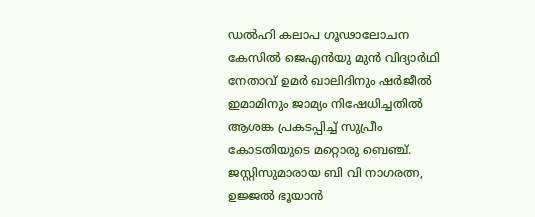ഡൽഹി കലാപ ഗൂഢാലോചന കേസിൽ ജെഎൻയു മുൻ വിദ്യാർഥി നേതാവ് ഉമർ ഖാലിദിനും ഷർജീൽ ഇമാമിനും ജാമ്യം നിഷേധിച്ചതിൽ ആശങ്ക പ്രകടപ്പിച്ച് സുപ്രീം കോടതിയുടെ മറ്റൊരു ബെഞ്ച്. ജസ്റ്റിസുമാരായ ബി വി നാഗരത്ന, ഉജ്ജൽ ഭൂയാൻ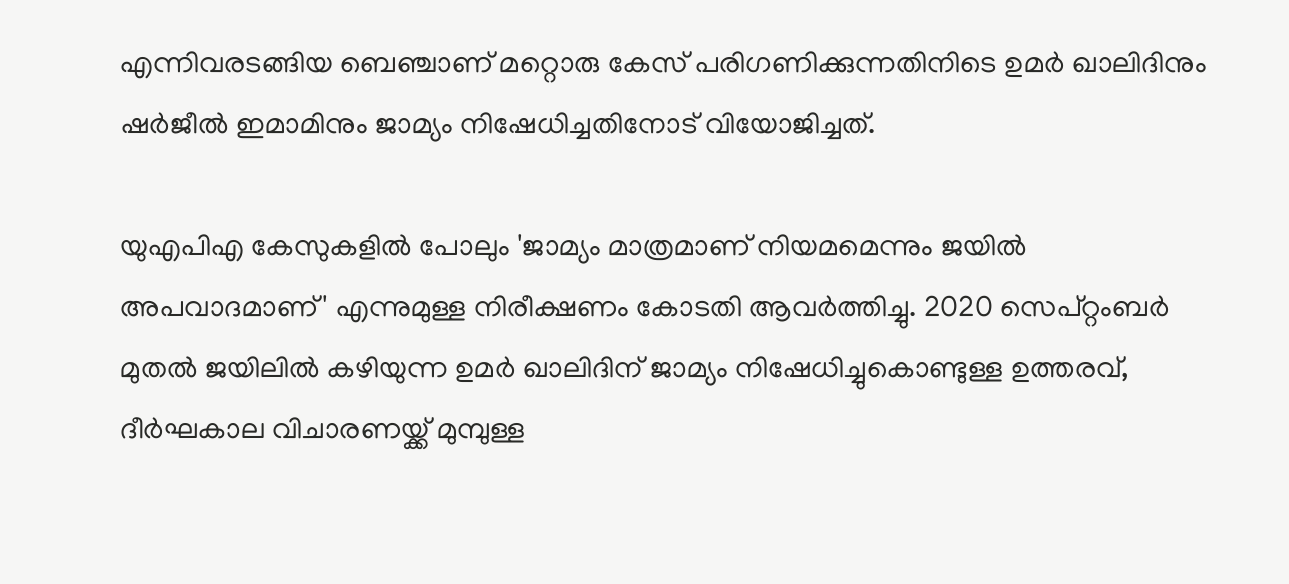എന്നിവരടങ്ങിയ ബെഞ്ചാണ് മറ്റൊരു കേസ് പരിഗണിക്കുന്നതിനിടെ ഉമർ ഖാലിദിനും ഷർജീൽ ഇമാമിനും ജാമ്യം നിഷേധിച്ചതിനോട് വിയോജിച്ചത്.

യുഎപിഎ കേസുകളിൽ പോലും 'ജാമ്യം മാത്രമാണ് നിയമമെന്നും ജയിൽ അപവാദമാണ്' എന്നുമുള്ള നിരീക്ഷണം കോടതി ആവർത്തിച്ചു. 2020 സെപ്റ്റംബർ മുതൽ ജയിലിൽ കഴിയുന്ന ഉമർ ഖാലിദിന് ജാമ്യം നിഷേധിച്ചുകൊണ്ടുള്ള ഉത്തരവ്, ദീർഘകാല വിചാരണയ്ക്ക് മുമ്പുള്ള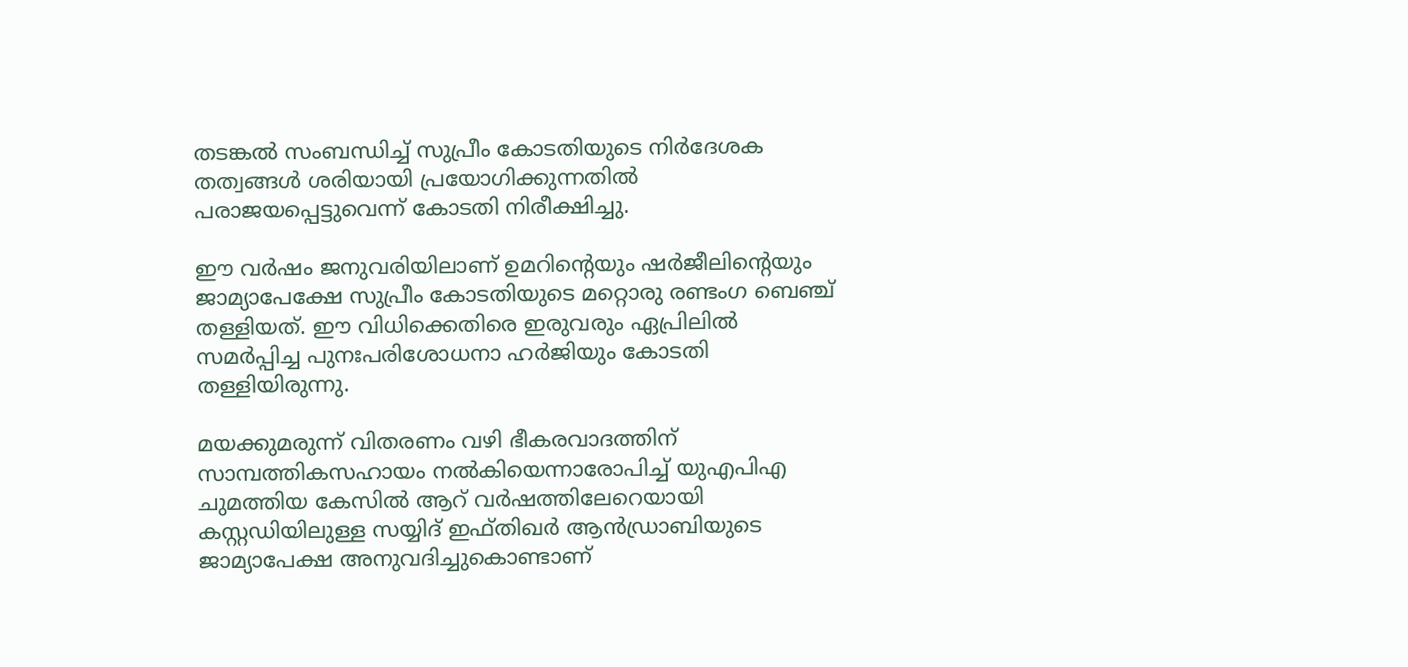തടങ്കൽ സംബന്ധിച്ച് സുപ്രീം കോടതിയുടെ നിർദേശക തത്വങ്ങൾ ശരിയായി പ്രയോഗിക്കുന്നതിൽ പരാജയപ്പെട്ടുവെന്ന് കോടതി നിരീക്ഷിച്ചു.

ഈ വർഷം ജനുവരിയിലാണ് ഉമറിന്റെയും ഷർജീലിന്റെയും ജാമ്യാപേക്ഷേ സുപ്രീം കോടതിയുടെ മറ്റൊരു രണ്ടംഗ ബെഞ്ച് തള്ളിയത്. ഈ വിധിക്കെതിരെ ഇരുവരും ഏപ്രിലിൽ സമർപ്പിച്ച പുനഃപരിശോധനാ ഹർജിയും കോടതി തള്ളിയിരുന്നു.

മയക്കുമരുന്ന് വിതരണം വഴി ഭീകരവാദത്തിന് സാമ്പത്തികസഹായം നൽകിയെന്നാരോപിച്ച് യുഎപിഎ ചുമത്തിയ കേസിൽ ആറ് വർഷത്തിലേറെയായി കസ്റ്റഡിയിലുള്ള സയ്യിദ് ഇഫ്തിഖർ ആൻഡ്രാബിയുടെ ജാമ്യാപേക്ഷ അനുവദിച്ചുകൊണ്ടാണ്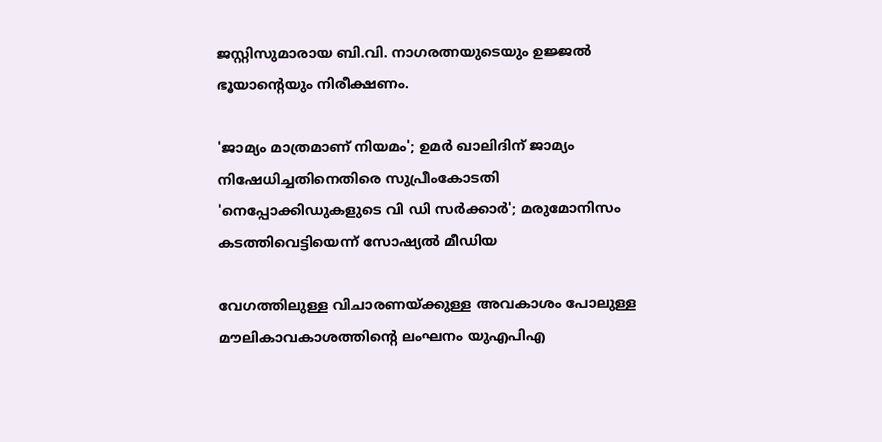ജസ്റ്റിസുമാരായ ബി.വി. നാഗരത്നയുടെയും ഉജ്ജൽ ഭൂയാന്റെയും നിരീക്ഷണം.

'ജാമ്യം മാത്രമാണ് നിയമം'; ഉമർ ഖാലിദിന് ജാമ്യം നിഷേധിച്ചതിനെതിരെ സുപ്രീംകോടതി
'നെപ്പോക്കിഡുകളുടെ വി ഡി സര്‍ക്കാര്‍'; മരുമോനിസം കടത്തിവെട്ടിയെന്ന് സോഷ്യല്‍ മീഡിയ

വേഗത്തിലുള്ള വിചാരണയ്ക്കുള്ള അവകാശം പോലുള്ള മൗലികാവകാശത്തിന്റെ ലംഘനം യുഎപിഎ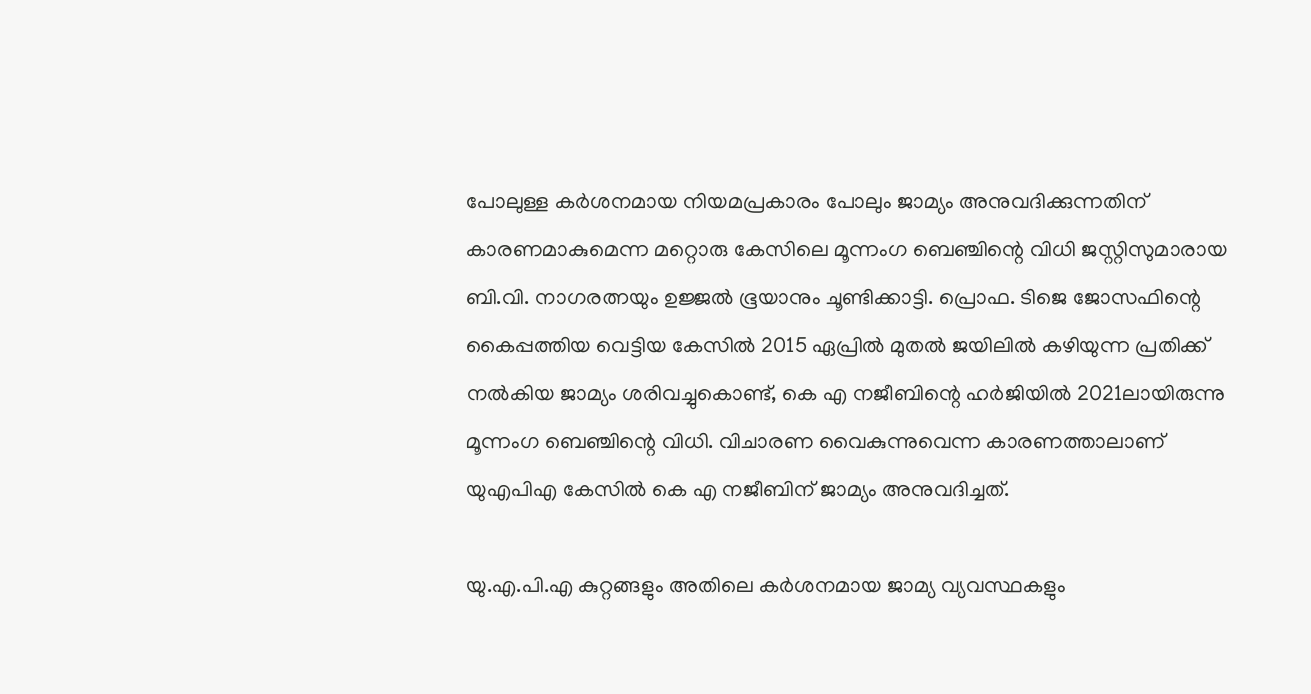പോലുള്ള കർശനമായ നിയമപ്രകാരം പോലും ജാമ്യം അനുവദിക്കുന്നതിന് കാരണമാകുമെന്ന മറ്റൊരു കേസിലെ മൂന്നംഗ ബെഞ്ചിന്റെ വിധി ജസ്റ്റിസുമാരായ ബി.വി. നാഗരത്നയും ഉജ്ജൽ ഭൂയാനും ചൂണ്ടിക്കാട്ടി. പ്രൊഫ. ടിജെ ജോസഫിന്റെ കൈപ്പത്തിയ വെട്ടിയ കേസിൽ 2015 ഏപ്രിൽ മുതൽ ജയിലിൽ കഴിയുന്ന പ്രതിക്ക് നൽകിയ ജാമ്യം ശരിവച്ചുകൊണ്ട്, കെ എ നജീബിന്റെ ഹർജിയിൽ 2021ലായിരുന്നു മൂന്നംഗ ബെഞ്ചിന്റെ വിധി. വിചാരണ വൈകുന്നുവെന്ന കാരണത്താലാണ് യുഎപിഎ കേസിൽ കെ എ നജീബിന് ജാമ്യം അനുവദിച്ചത്.

യു.എ.പി.എ കുറ്റങ്ങളും അതിലെ കർശനമായ ജാമ്യ വ്യവസ്ഥകളും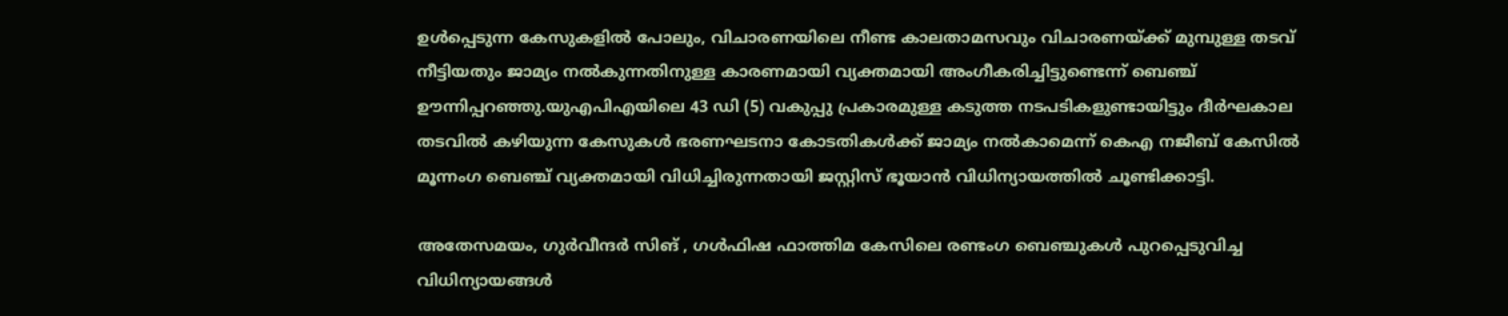ഉൾപ്പെടുന്ന കേസുകളിൽ പോലും, വിചാരണയിലെ നീണ്ട കാലതാമസവും വിചാരണയ്ക്ക് മുമ്പുള്ള തടവ് നീട്ടിയതും ജാമ്യം നൽകുന്നതിനുള്ള കാരണമായി വ്യക്തമായി അംഗീകരിച്ചിട്ടുണ്ടെന്ന് ബെഞ്ച് ഊന്നിപ്പറഞ്ഞു.യുഎപിഎയിലെ 43 ഡി (5) വകുപ്പു പ്രകാരമുള്ള കടുത്ത നടപടികളുണ്ടായിട്ടും ദീർഘകാല തടവിൽ കഴിയുന്ന കേസുകൾ ഭരണഘടനാ കോടതികൾക്ക് ജാമ്യം നൽകാമെന്ന് കെഎ നജീബ് കേസിൽ മൂന്നംഗ ബെഞ്ച് വ്യക്തമായി വിധിച്ചിരുന്നതായി ജസ്റ്റിസ് ഭൂയാൻ വിധിന്യായത്തിൽ ചൂണ്ടിക്കാട്ടി.

അതേസമയം, ഗുർവീന്ദർ സിങ് , ഗൾഫിഷ ഫാത്തിമ കേസിലെ രണ്ടംഗ ബെഞ്ചുകൾ പുറപ്പെടുവിച്ച വിധിന്യായങ്ങൾ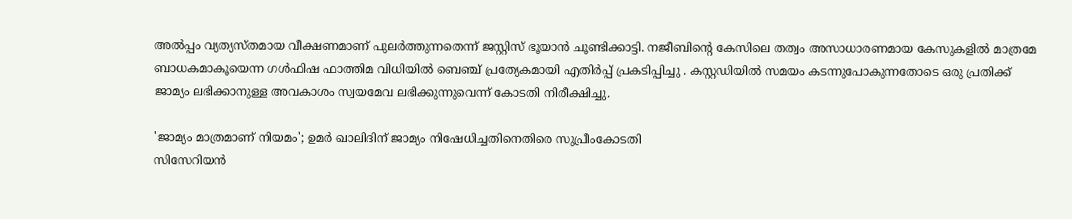അൽപ്പം വ്യത്യസ്തമായ വീക്ഷണമാണ് പുലർത്തുന്നതെന്ന് ജസ്റ്റിസ് ഭൂയാൻ ചൂണ്ടിക്കാട്ടി. നജീബിന്റെ കേസിലെ തത്വം അസാധാരണമായ കേസുകളിൽ മാത്രമേ ബാധകമാകൂയെന്ന ഗൾഫിഷ ഫാത്തിമ വിധിയിൽ ബെഞ്ച് പ്രത്യേകമായി എതിർപ്പ് പ്രകടിപ്പിച്ചു . കസ്റ്റഡിയിൽ സമയം കടന്നുപോകുന്നതോടെ ഒരു പ്രതിക്ക് ജാമ്യം ലഭിക്കാനുള്ള അവകാശം സ്വയമേവ ലഭിക്കുന്നുവെന്ന് കോടതി നിരീക്ഷിച്ചു.

'ജാമ്യം മാത്രമാണ് നിയമം'; ഉമർ ഖാലിദിന് ജാമ്യം നിഷേധിച്ചതിനെതിരെ സുപ്രീംകോടതി
സിസേറിയന്‍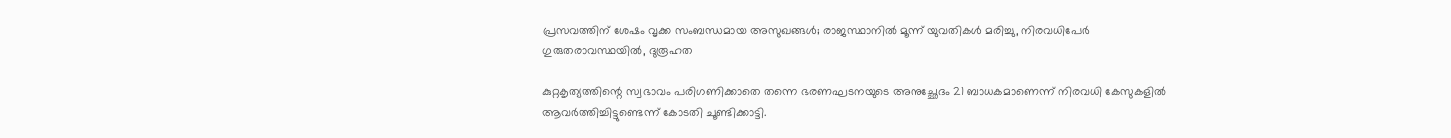പ്രസവത്തിന് ശേഷം വൃക്ക സംബന്ധമായ അസുഖങ്ങള്‍; രാജസ്ഥാനില്‍ മൂന്ന് യുവതികള്‍ മരിച്ചു, നിരവധിപേര്‍ ഗുരുതരാവസ്ഥയില്‍, ദുരൂഹത

കുറ്റകൃത്യത്തിന്റെ സ്വഭാവം പരിഗണിക്കാതെ തന്നെ ഭരണഘടനയുടെ അനുച്ഛേദം 21 ബാധകമാണെന്ന് നിരവധി കേസുകളിൽ ആവർത്തിച്ചിട്ടുണ്ടെന്ന് കോടതി ചൂണ്ടിക്കാട്ടി.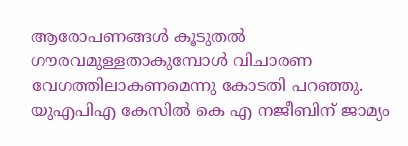ആരോപണങ്ങൾ കൂടുതൽ ഗൗരവമുള്ളതാകുമ്പോൾ വിചാരണ വേഗത്തിലാകണമെന്നു കോടതി പറഞ്ഞു. യുഎപിഎ കേസിൽ കെ എ നജീബിന് ജാമ്യം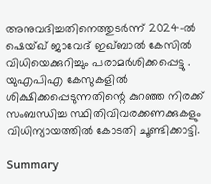അനുവദിച്ചതിനെത്തുടർന്ന് 2024-ൽ ഷെയ്ഖ് ജാവേദ് ഇഖ്ബാൽ കേസിൽ വിധിയെക്കുറിച്ചും പരാമർശിക്കപ്പെട്ടു . യുഎപിഎ കേസുകളിൽ ശിക്ഷിക്കപ്പെടുന്നതിന്റെ കുറഞ്ഞ നിരക്ക് സംബന്ധിച്ച സ്ഥിതിവിവരക്കണക്കുകളും വിധിന്യായത്തിൽ കോടതി ചൂണ്ടിക്കാട്ടി.

Summary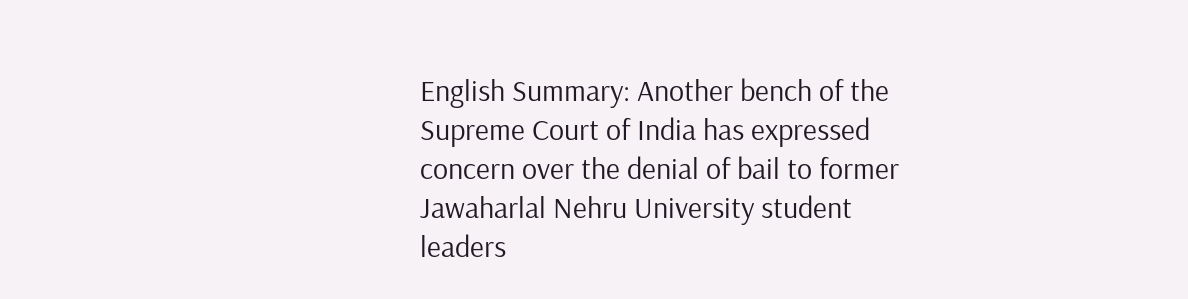English Summary: Another bench of the Supreme Court of India has expressed concern over the denial of bail to former Jawaharlal Nehru University student leaders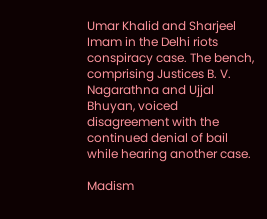Umar Khalid and Sharjeel Imam in the Delhi riots conspiracy case. The bench, comprising Justices B. V. Nagarathna and Ujjal Bhuyan, voiced disagreement with the continued denial of bail while hearing another case.

Madism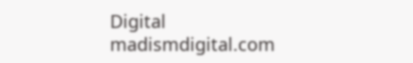Digital
madismdigital.com